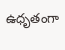ఉధృతంగా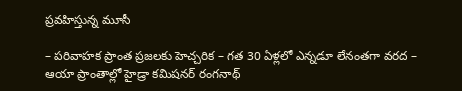ప్రవహిస్తున్న మూసీ

– పరివాహక ప్రాంత ప్రజలకు హెచ్చరిక – గత 30 ఏళ్లలో ఎన్నడూ లేనంతగా వరద – ఆయా ప్రాంతాల్లో హైడ్రా కమిషనర్ రంగనాథ్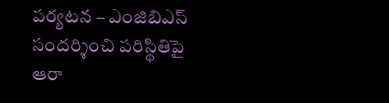పర్యటన – ఎంజిబిఎస్ సందర్శించి పరిస్థితిపై ఆరా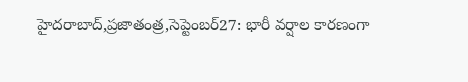హైదరాబాద్,ప్రజాతంత్ర,సెప్టెంబర్27: భారీ వర్షాల కారణంగా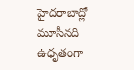హైదరాబాద్లో మూసీనది ఉధృతంగా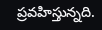ప్రవహిస్తున్నది.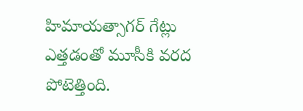హిమాయత్సాగర్ గేట్లు ఎత్తడంతో మూసీకి వరద పోటెత్తింది.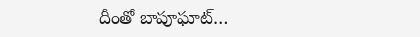దీంతో బాపూఘాట్…